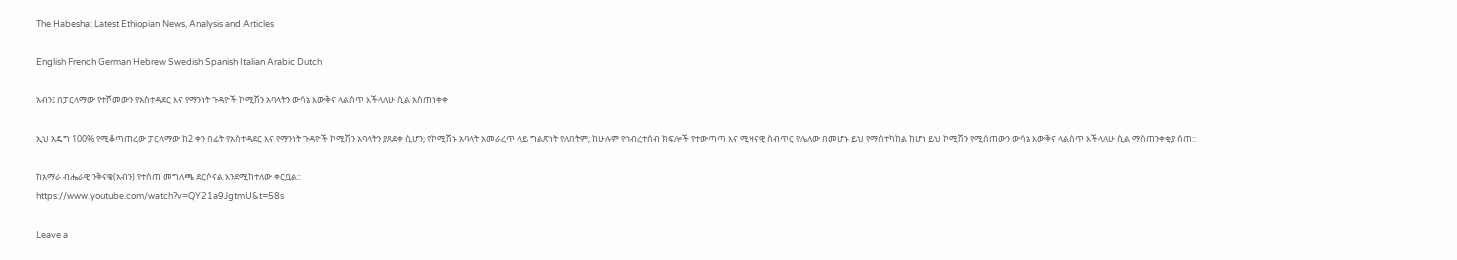The Habesha: Latest Ethiopian News, Analysis and Articles

English French German Hebrew Swedish Spanish Italian Arabic Dutch

አብን፤ በፓርላማው የተሾመውን የአስተዳደር እና የማንነት ጉዳዮች ኮሚሽን አባላትን ውሳኔ እውቅና ላልሰጥ እችላለሁ ሲል አስጠነቀቀ

ኢህ አዴግ 100% የሚቆጣጠረው ፓርላማው ከ2 ቀን በፊት የአስተዳደር እና የማንነት ጉዳዮች ኮሚሽን አባላትን ያጸደቀ ሲሆን; የኮሚሽኑ አባላት አመራረጥ ላይ ግልጽነት የለበትም; ከሁሉም የኅብረተሰብ ክፍሎች የተውጣጣ እና ሚዛናዊ ስብጥር የሌለው በመሆኑ ይህ የማስተካከል ከሆነ ይህ ኮሚሽን የሚሰጠውን ውሳኔ እውቅና ላልሰጥ እችላለሁ ሲል ማስጠንቀቂያ ሰጠ::

ከአማራ ብሔራዊ ንቅናቄ(አብን) የተሰጠ መግለጫ ደርሶናል እንደሚከተለው ቀርቧል::
https://www.youtube.com/watch?v=QY21a9JgtmU&t=58s

Leave a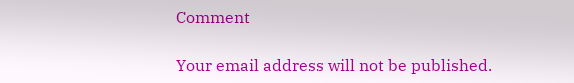Comment

Your email address will not be published.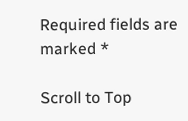Required fields are marked *

Scroll to Top